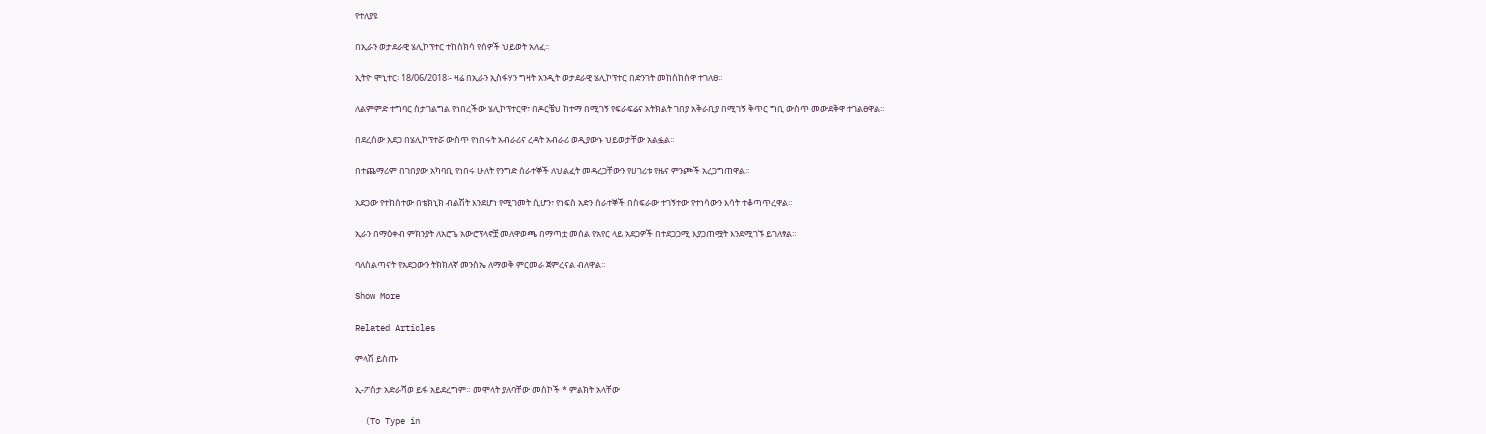የተለያዩ

በኢራን ወታደራዊ ሄሊኮፕተር ተከስክሳ የሰዎች ህይወት አለፈ፡፡

ኢትዮ ሞኒተር፡ 18/06/2018፡- ዛሬ በኢራን ኢስፋሃን ግዛት አንዲት ወታደራዊ ሄሊኮፕተር በድንገት መከስከስዋ ተገለፀ።

ለልምምድ ተግባር ስታገልግል የነበረችው ሄሊኮፕተርዋ፣ በዶርቼህ ከተማ በሚገኝ የፍራፍሬና አትክልት ገበያ አቅራቢያ በሚገኝ ቅጥር ግቢ ውስጥ መውደቅዋ ተገልፀዋል።

በደረሰው አደጋ በሄሊኮፕተሯ ውስጥ የነበሩት አብራሪና ረዳት አብራሪ ወዲያውኑ ህይወታቸው አልፏል።

በተጨማሪም በገበያው አካባቢ የነበሩ ሁለት የንግድ ሰራተኞች ለህልፈት መዳረጋቸውን የሀገሪቱ የዜና ምንጮች አረጋግጠዋል።

አደጋው የተከሰተው በቴክኒክ ብልሽት እንደሆነ የሚገመት ሲሆን፣ የነፍስ አድን ሰራተኞች በስፍራው ተገኝተው የተነሳውን እሳት ተቆጣጥረዋል።

ኢራን በማዕቀብ ምክንያት ለአሮጌ አውሮፕላኖቿ መለዋወጫ በማጣቷ መሰል የአየር ላይ አደጋዎች በተደጋጋሚ እያጋጠሟት እንደሚገኙ ይገለፃል።

ባለስልጣናት የአደጋውን ትክክለኛ መንስኤ ለማወቅ ምርመራ ጀምረናል ብለዋል።

Show More

Related Articles

ምላሽ ይስጡ

ኢ-ፖስታ አድራሻወ ይፋ አይደረግም። መሞላት ያለባቸው መስኮች * ምልክት አላቸው

  (To Type in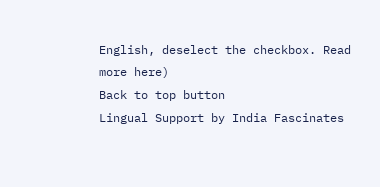English, deselect the checkbox. Read more here)
Back to top button
Lingual Support by India Fascinates